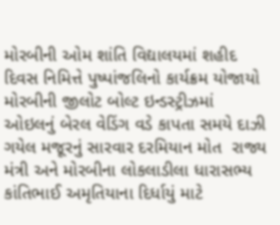મોરબીની ઓમ શાંતિ વિદ્યાલયમાં શહીદ દિવસ નિમિત્તે પુષ્પાંજલિનો કાર્યક્રમ યોજાયો મોરબીની જીલોટ બોલ્ટ ઇન્ડસ્ટ્રીઝમાં ઓઇલનું બેરલ વેડિંગ વડે કાપતા સમયે દાઝી ગયેલ મજૂરનું સારવાર દરમિયાન મોત  રાજ્ય મંત્રી અને મોરબીના લોકલાડીલા ધારાસભ્ય કાંતિભાઈ અમૃતિયાના દિર્ધાયું માટે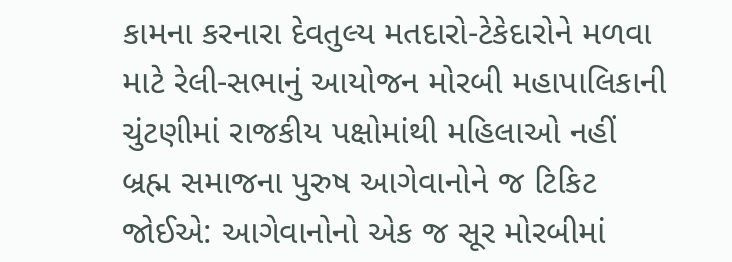કામના કરનારા દેવતુલ્ય મતદારો-ટેકેદારોને મળવા માટે રેલી-સભાનું આયોજન મોરબી મહાપાલિકાની ચુંટણીમાં રાજકીય પક્ષોમાંથી મહિલાઓ નહીં બ્રહ્મ સમાજના પુરુષ આગેવાનોને જ ટિકિટ જોઈએ: આગેવાનોનો એક જ સૂર મોરબીમાં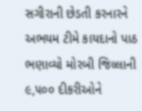સગીરાની છેડતી કરનારને અભયમ ટીમે કાયદાનો પાઠ ભણાવ્યો મોરબી જિલ્લાની ૯,૫૦૦ દીકરીઓને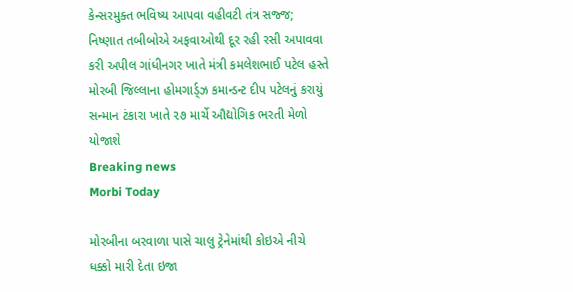કેન્સરમુક્ત ભવિષ્ય આપવા વહીવટી તંત્ર સજ્જ; નિષ્ણાત તબીબોએ અફવાઓથી દૂર રહી રસી અપાવવા કરી અપીલ ગાંધીનગર ખાતે મંત્રી કમલેશભાઈ પટેલ હસ્તે મોરબી જિલ્લાના હોમગાર્ડ્ઝ કમાન્ડન્ટ દીપ પટેલનું કરાયું  સન્માન ટંકારા ખાતે ૨૭ માર્ચે ઔદ્યોગિક ભરતી મેળો યોજાશે
Breaking news
Morbi Today

મોરબીના બરવાળા પાસે ચાલુ ટ્રેનેમાંથી કોઇએ નીચે ધક્કો મારી દેતા ઇજા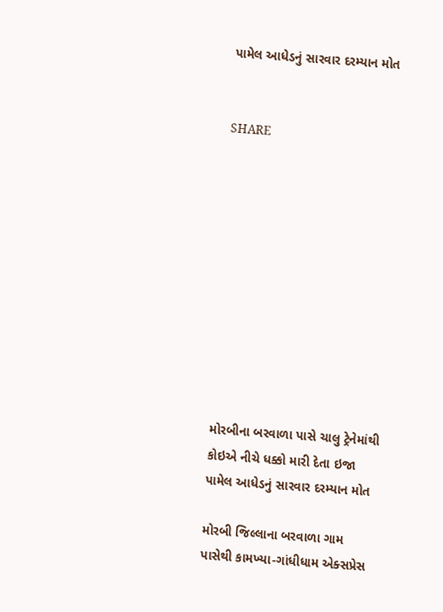પામેલ આધેડનું સારવાર દરમ્યાન મોત


SHARE











મોરબીના બરવાળા પાસે ચાલુ ટ્રેનેમાંથી કોઇએ નીચે ધક્કો મારી દેતા ઇજા પામેલ આધેડનું સારવાર દરમ્યાન મોત

મોરબી જિલ્લાના બરવાળા ગામ પાસેથી કામખ્યા-ગાંધીધામ એક્સપ્રેસ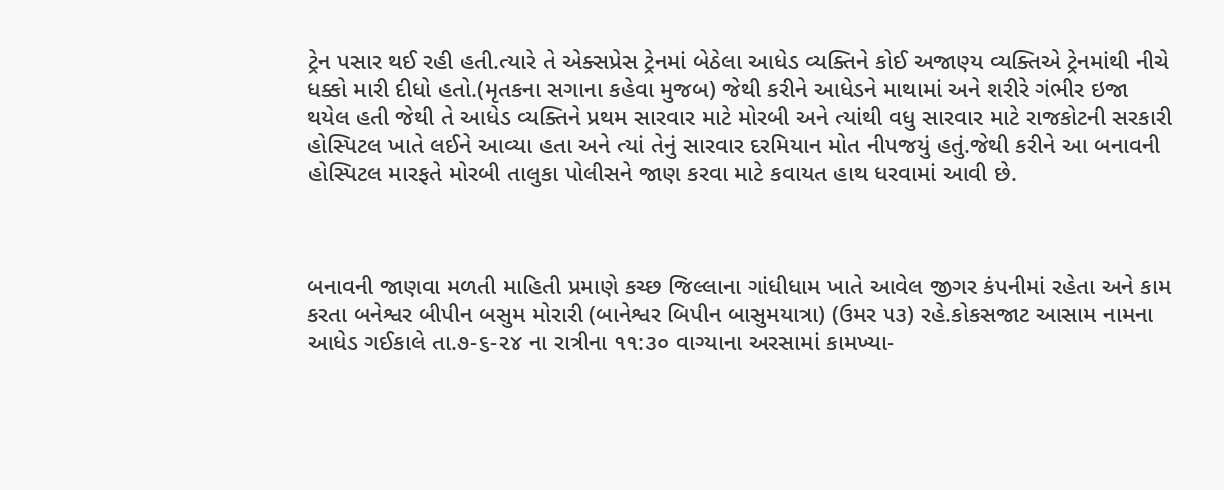ટ્રેન પસાર થઈ રહી હતી.ત્યારે તે એક્સપ્રેસ ટ્રેનમાં બેઠેલા આધેડ વ્યક્તિને કોઈ અજાણ્ય વ્યક્તિએ ટ્રેનમાંથી નીચે ધક્કો મારી દીધો હતો.(મૃતકના સગાના કહેવા મુજબ) જેથી કરીને આધેડને માથામાં અને શરીરે ગંભીર ઇજા થયેલ હતી જેથી તે આધેડ વ્યક્તિને પ્રથમ સારવાર માટે મોરબી અને ત્યાંથી વધુ સારવાર માટે રાજકોટની સરકારી હોસ્પિટલ ખાતે લઈને આવ્યા હતા અને ત્યાં તેનું સારવાર દરમિયાન મોત નીપજયું હતું.જેથી કરીને આ બનાવની હોસ્પિટલ મારફતે મોરબી તાલુકા પોલીસને જાણ કરવા માટે કવાયત હાથ ધરવામાં આવી છે.



બનાવની જાણવા મળતી માહિતી પ્રમાણે કચ્છ જિલ્લાના ગાંધીધામ ખાતે આવેલ જીગર કંપનીમાં રહેતા અને કામ કરતા બનેશ્વર બીપીન બસુમ મોરારી (બાનેશ્વર બિપીન બાસુમયાત્રા) (ઉમર ૫૩) રહે.કોકસજાટ આસામ નામના આધેડ ગઈકાલે તા.૭-૬-૨૪ ના રાત્રીના ૧૧:૩૦ વાગ્યાના અરસામાં કામખ્યા-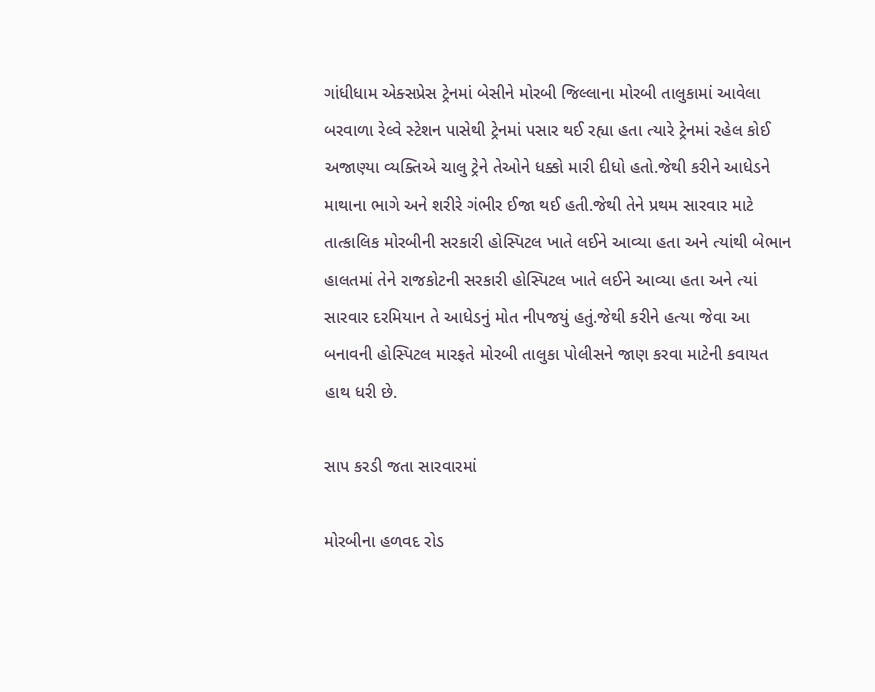ગાંધીધામ એક્સપ્રેસ ટ્રેનમાં બેસીને મોરબી જિલ્લાના મોરબી તાલુકામાં આવેલા બરવાળા રેલ્વે સ્ટેશન પાસેથી ટ્રેનમાં પસાર થઈ રહ્યા હતા ત્યારે ટ્રેનમાં રહેલ કોઈ અજાણ્યા વ્યક્તિએ ચાલુ ટ્રેને તેઓને ધક્કો મારી દીધો હતો.જેથી કરીને આધેડને માથાના ભાગે અને શરીરે ગંભીર ઈજા થઈ હતી.જેથી તેને પ્રથમ સારવાર માટે તાત્કાલિક મોરબીની સરકારી હોસ્પિટલ ખાતે લઈને આવ્યા હતા અને ત્યાંથી બેભાન હાલતમાં તેને રાજકોટની સરકારી હોસ્પિટલ ખાતે લઈને આવ્યા હતા અને ત્યાં સારવાર દરમિયાન તે આધેડનું મોત નીપજયું હતું.જેથી કરીને હત્યા જેવા આ બનાવની હોસ્પિટલ મારફતે મોરબી તાલુકા પોલીસને જાણ કરવા માટેની કવાયત હાથ ધરી છે.

સાપ કરડી જતા સારવારમાં

મોરબીના હળવદ રોડ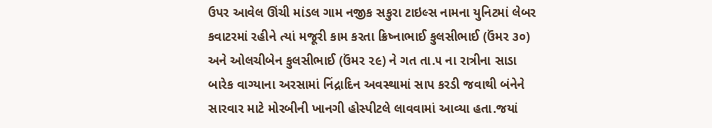ઉપર આવેલ ઊંચી માંડલ ગામ નજીક સકુરા ટાઇલ્સ નામના યુનિટમાં લેબર કવાટરમાં રહીને ત્યાં મજૂરી કામ કરતા ક્રિષ્નાભાઈ કુલસીભાઈ (ઉંમર ૩૦) અને ઓલચીબેન કુલસીભાઈ (ઉંમર ૨૯) ને ગત તા.૫ ના રાત્રીના સાડા બારેક વાગ્યાના અરસામાં નિંદ્રાદિન અવસ્થામાં સાપ કરડી જવાથી બંનેને સારવાર માટે મોરબીની ખાનગી હોસ્પીટલે લાવવામાં આવ્યા હતા.જયાં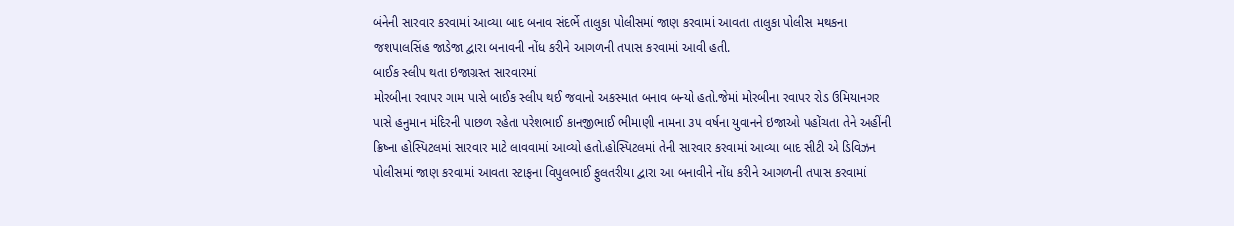બંનેની સારવાર કરવામાં આવ્યા બાદ બનાવ સંદર્ભે તાલુકા પોલીસમાં જાણ કરવામાં આવતા તાલુકા પોલીસ મથકના જશપાલસિંહ જાડેજા દ્વારા બનાવની નોંધ કરીને આગળની તપાસ કરવામાં આવી હતી.
બાઈક સ્લીપ થતા ઇજાગ્રસ્ત સારવારમાં
મોરબીના રવાપર ગામ પાસે બાઈક સ્લીપ થઈ જવાનો અકસ્માત બનાવ બન્યો હતો.જેમાં મોરબીના રવાપર રોડ ઉમિયાનગર પાસે હનુમાન મંદિરની પાછળ રહેતા પરેશભાઈ કાનજીભાઈ ભીમાણી નામના ૩૫ વર્ષના યુવાનને ઇજાઓ પહોંચતા તેને અહીંની ક્રિષ્ના હોસ્પિટલમાં સારવાર માટે લાવવામાં આવ્યો હતો.હોસ્પિટલમાં તેની સારવાર કરવામાં આવ્યા બાદ સીટી એ ડિવિઝન પોલીસમાં જાણ કરવામાં આવતા સ્ટાફના વિપુલભાઈ ફુલતરીયા દ્વારા આ બનાવીને નોંધ કરીને આગળની તપાસ કરવામાં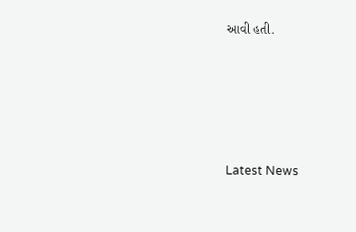આવી હતી.





Latest News